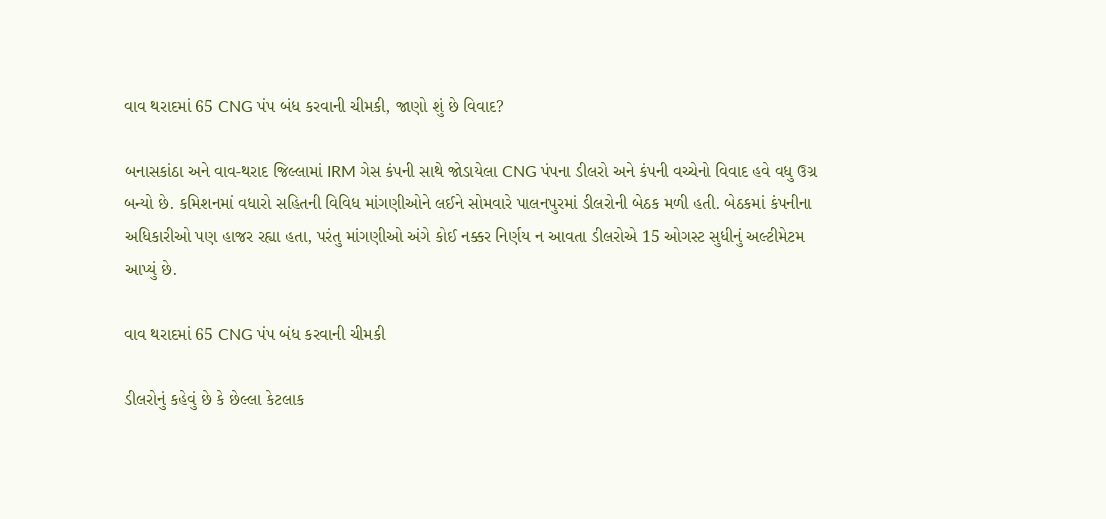વાવ થરાદમાં 65 CNG પંપ બંધ કરવાની ચીમકી, જાણો શું છે વિવાદ?

બનાસકાંઠા અને વાવ-થરાદ જિલ્લામાં IRM ગેસ કંપની સાથે જોડાયેલા CNG પંપના ડીલરો અને કંપની વચ્ચેનો વિવાદ હવે વધુ ઉગ્ર બન્યો છે. કમિશનમાં વધારો સહિતની વિવિધ માંગણીઓને લઈને સોમવારે પાલનપુરમાં ડીલરોની બેઠક મળી હતી. બેઠકમાં કંપનીના અધિકારીઓ પણ હાજર રહ્યા હતા, પરંતુ માંગણીઓ અંગે કોઈ નક્કર નિર્ણય ન આવતા ડીલરોએ 15 ઓગસ્ટ સુધીનું અલ્ટીમેટમ આપ્યું છે.

વાવ થરાદમાં 65 CNG પંપ બંધ કરવાની ચીમકી

ડીલરોનું કહેવું છે કે છેલ્લા કેટલાક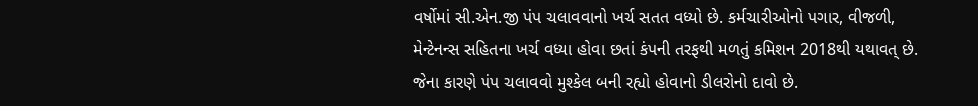વર્ષોમાં સી.એન.જી પંપ ચલાવવાનો ખર્ચ સતત વધ્યો છે. કર્મચારીઓનો પગાર, વીજળી, મેન્ટેનન્સ સહિતના ખર્ચ વધ્યા હોવા છતાં કંપની તરફથી મળતું કમિશન 2018થી યથાવત્ છે. જેના કારણે પંપ ચલાવવો મુશ્કેલ બની રહ્યો હોવાનો ડીલરોનો દાવો છે.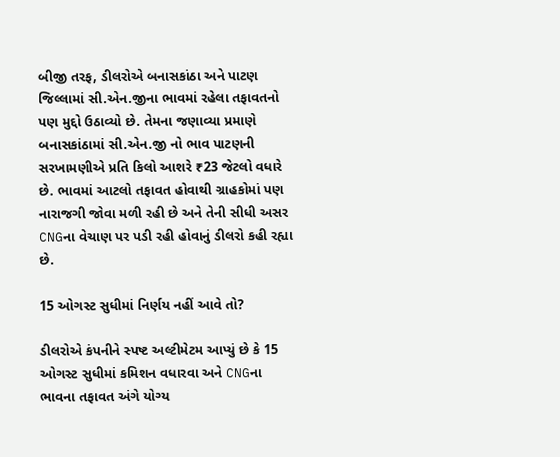બીજી તરફ, ડીલરોએ બનાસકાંઠા અને પાટણ જિલ્લામાં સી.એન.જીના ભાવમાં રહેલા તફાવતનો પણ મુદ્દો ઉઠાવ્યો છે. તેમના જણાવ્યા પ્રમાણે બનાસકાંઠામાં સી.એન.જી નો ભાવ પાટણની સરખામણીએ પ્રતિ કિલો આશરે ₹23 જેટલો વધારે છે. ભાવમાં આટલો તફાવત હોવાથી ગ્રાહકોમાં પણ નારાજગી જોવા મળી રહી છે અને તેની સીધી અસર CNGના વેચાણ પર પડી રહી હોવાનું ડીલરો કહી રહ્યા છે.

15 ઓગસ્ટ સુધીમાં નિર્ણય નહીં આવે તો?

ડીલરોએ કંપનીને સ્પષ્ટ અલ્ટીમેટમ આપ્યું છે કે 15 ઓગસ્ટ સુધીમાં કમિશન વધારવા અને CNGના ભાવના તફાવત અંગે યોગ્ય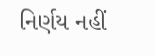નિર્ણય નહીં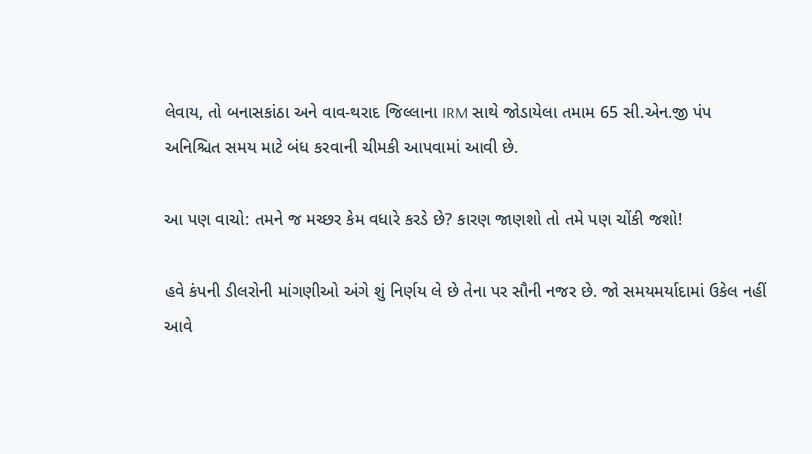લેવાય, તો બનાસકાંઠા અને વાવ-થરાદ જિલ્લાના IRM સાથે જોડાયેલા તમામ 65 સી.એન.જી પંપ અનિશ્ચિત સમય માટે બંધ કરવાની ચીમકી આપવામાં આવી છે.

આ પણ વાચો: તમને જ મચ્છર કેમ વધારે કરડે છે? કારણ જાણશો તો તમે પણ ચોંકી જશો!

હવે કંપની ડીલરોની માંગણીઓ અંગે શું નિર્ણય લે છે તેના પર સૌની નજર છે. જો સમયમર્યાદામાં ઉકેલ નહીં આવે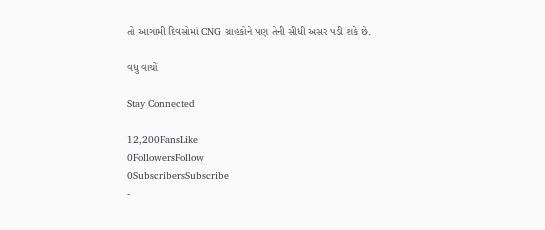તો આગામી દિવસોમાં CNG ગ્રાહકોને પણ તેની સીધી અસર પડી શકે છે.

વધુ વાચોં

Stay Connected

12,200FansLike
0FollowersFollow
0SubscribersSubscribe
-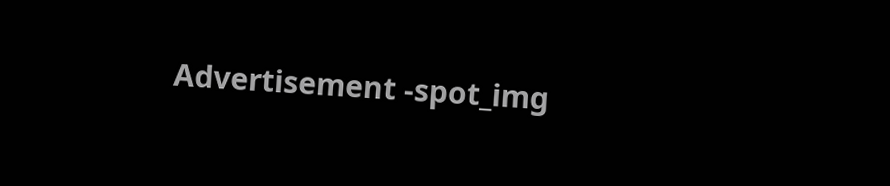Advertisement -spot_img